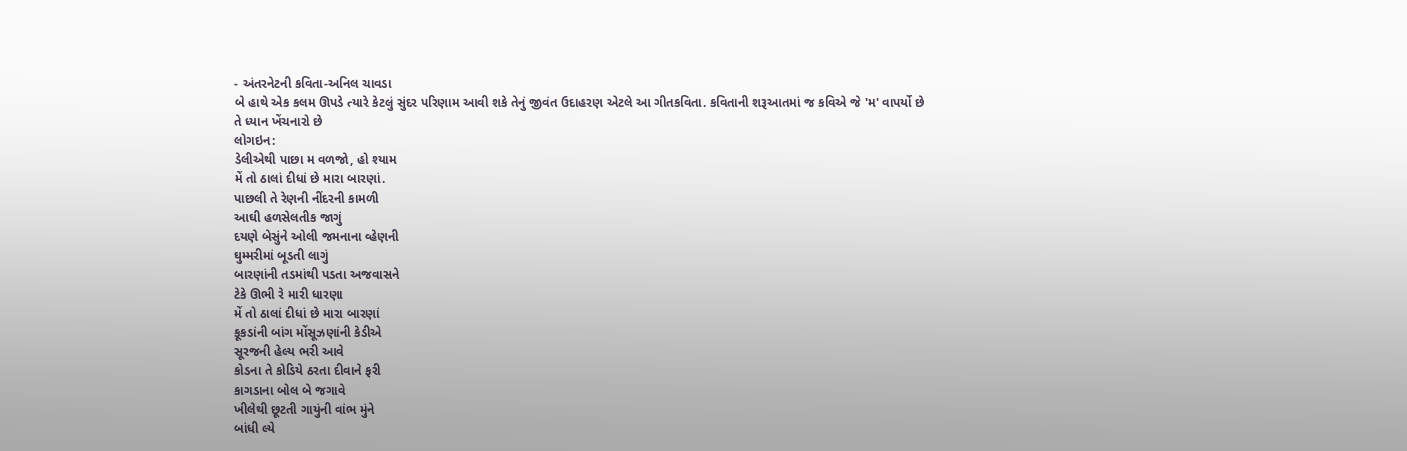- અંતરનેટની કવિતા-અનિલ ચાવડા
બે હાથે એક કલમ ઊપડે ત્યારે કેટલું સુંદર પરિણામ આવી શકે તેનું જીવંત ઉદાહરણ એટલે આ ગીતકવિતા. કવિતાની શરૂઆતમાં જ કવિએ જે 'મ' વાપર્યો છે તે ધ્યાન ખેંચનારો છે
લોગઇન:
ડેલીએથી પાછા મ વળજો, હો શ્યામ
મેં તો ઠાલાં દીધાં છે મારા બારણાં.
પાછલી તે રેણની નીંદરની કામળી
આઘી હળસેલતીક જાગું
દયણે બેસુંને ઓલી જમનાના વ્હેણની
ઘુમ્મરીમાં બૂડતી લાગું
બારણાંની તડમાંથી પડતા અજવાસને
ટેકે ઊભી રે મારી ધારણા
મેં તો ઠાલાં દીધાં છે મારા બારણાં
કૂકડાંની બાંગ મોંસૂઝણાંની કેડીએ
સૂરજની હેલ્ય ભરી આવે
કોડના તે કોડિયે ઠરતા દીવાને ફરી
કાગડાના બોલ બે જગાવે
ખીલેથી છૂટતી ગાયુંની વાંભ મુંને
બાંધી લ્યે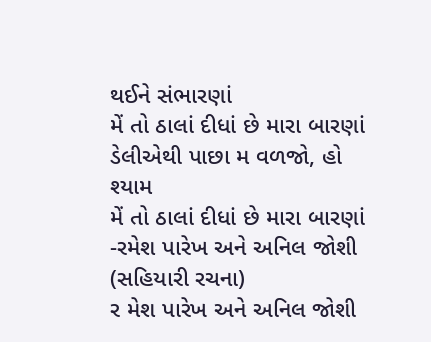થઈને સંભારણાં
મેં તો ઠાલાં દીધાં છે મારા બારણાં
ડેલીએથી પાછા મ વળજો, હો શ્યામ
મેં તો ઠાલાં દીધાં છે મારા બારણાં
-રમેશ પારેખ અને અનિલ જોશી (સહિયારી રચના)
ર મેશ પારેખ અને અનિલ જોશી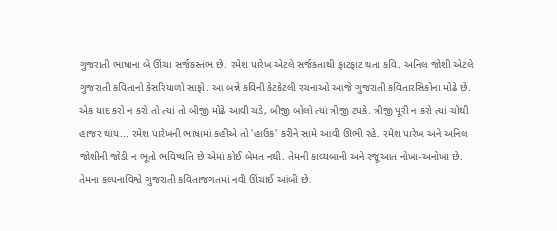ગુજરાતી ભાષાના બે ઊંચા સર્જકસ્તંભ છે. રમેશ પારેખ એટલે સર્જકતાથી ફાટફાટ થતા કવિ. અનિલ જોશી એટલે ગુજરાતી કવિતાનો કેસરિયાળો સાફો. આ બન્ને કવિની કેટકેટલી રચનાઓ આજે ગુજરાતી કવિતારસિકોના મોઢે છે. એક યાદ કરો ન કરો તો ત્યાં તો બીજી મોંઢે આવી ચડે, બીજી બોલો ત્યાં ત્રીજી ટપકે. ત્રીજી પૂરી ન કરો ત્યાં ચોથી હાજર થાય... રમેશ પારેખની ભાષામાં કહીએ તો 'હાઉક' કરીને સામે આવી ઊભી રહે. રમેશ પારેખ અને અનિલ જોશીની જોડી ન ભૂતો ભવિષ્યતિ છે એમાં કોઈ બેમત નથી. તેમની કાવ્યબાની અને રજૂઆત નોખા-અનોખા છે. તેમના કલ્પનાવિશ્વે ગુજરાતી કવિતાજગતમાં નવી ઊંચાઈ આંબી છે.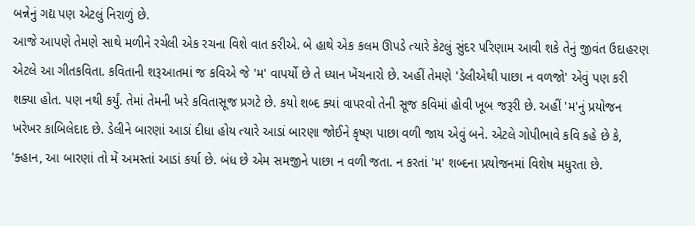બન્નેનું ગદ્ય પણ એટલું નિરાળું છે.
આજે આપણે તેમણે સાથે મળીને રચેલી એક રચના વિશે વાત કરીએ. બે હાથે એક કલમ ઊપડે ત્યારે કેટલું સુંદર પરિણામ આવી શકે તેનું જીવંત ઉદાહરણ એટલે આ ગીતકવિતા. કવિતાની શરૂઆતમાં જ કવિએ જે 'મ' વાપર્યો છે તે ધ્યાન ખેંચનારો છે. અહીં તેમણે 'ડેલીએથી પાછા ન વળજો' એવું પણ કરી શક્યા હોત. પણ નથી કર્યું. તેમાં તેમની ખરે કવિતાસૂજ પ્રગટે છે. કયો શબ્દ ક્યાં વાપરવો તેની સૂજ કવિમાં હોવી ખૂબ જરૂરી છે. અહીં 'મ'નું પ્રયોજન ખરેખર કાબિલેદાદ છે. ડેલીને બારણાં આડાં દીધા હોય ત્યારે આડાં બારણા જોઈને કૃષ્ણ પાછા વળી જાય એવું બને. એટલે ગોપીભાવે કવિ કહે છે કે, 'ક્હાન, આ બારણાં તો મેં અમસ્તાં આડાં કર્યા છે. બંધ છે એમ સમજીને પાછા ન વળી જતા. ન કરતાં 'મ' શબ્દના પ્રયોજનમાં વિશેષ મધુરતા છે.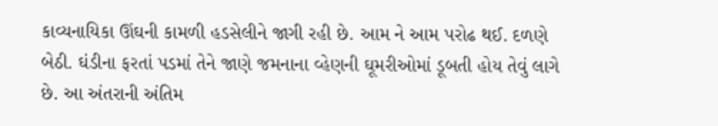કાવ્યનાયિકા ઊંઘની કામળી હડસેલીને જાગી રહી છે. આમ ને આમ પરોઢ થઈ. દળણે બેઠી. ઘંડીના ફરતાં પડમાં તેને જાણે જમનાના વ્હેણની ઘૂમરીઓમાં ડૂબતી હોય તેવું લાગે છે. આ અંતરાની અંતિમ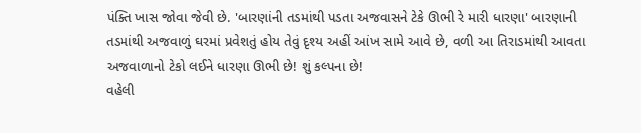પંક્તિ ખાસ જોવા જેવી છે. 'બારણાંની તડમાંથી પડતા અજવાસને ટેકે ઊભી રે મારી ધારણા' બારણાની તડમાંથી અજવાળું ઘરમાં પ્રવેશતું હોય તેવું દૃશ્ય અહીં આંખ સામે આવે છે, વળી આ તિરાડમાંથી આવતા અજવાળાનો ટેકો લઈને ધારણા ઊભી છે! શું કલ્પના છે!
વહેલી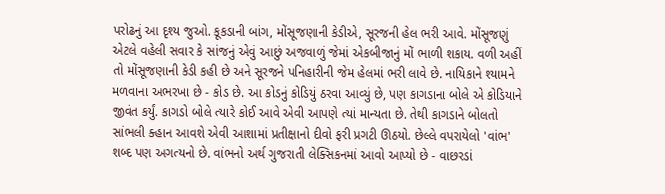પરોઢનું આ દૃશ્ય જુઓ. કૂકડાની બાંગ, મોંસૂજણાની કેડીએ, સૂરજની હેલ ભરી આવે. મોંસૂજણું એટલે વહેલી સવાર કે સાંજનું એવું આછું અજવાળું જેમાં એકબીજાનું મોં ભાળી શકાય. વળી અહીં તો મોંસૂજણાની કેડી કહી છે અને સૂરજને પનિહારીની જેમ હેલમાં ભરી લાવે છે. નાયિકાને શ્યામને મળવાના અભરખા છે - કોડ છે. આ કોડનું કોડિયું ઠરવા આવ્યું છે, પણ કાગડાના બોલે એ કોડિયાને જીવંત કર્યું. કાગડો બોલે ત્યારે કોઈ આવે એવી આપણે ત્યાં માન્યતા છે. તેથી કાગડાને બોલતો સાંભલી ક્હાન આવશે એવી આશામાં પ્રતીક્ષાનો દીવો ફરી પ્રગટી ઊઠયો. છેલ્લે વપરાયેલો 'વાંભ' શબ્દ પણ અગત્યનો છે. વાંભનો અર્થ ગુજરાતી લેક્સિકનમાં આવો આપ્યો છે - વાછરડાં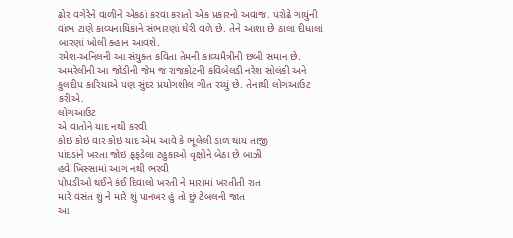ઢોર વગેરેને વાળીને એકઠાં કરવા કરાતો એક પ્રકારનો અવાજ. પરોઢે ગાયુંની વાંભ ટાણે કાવ્યનાયિકાને સંભારણાં ઘેરી વળે છે. તેને આશા છે ઠાલા દીધાલાં બારણાં ખોલી ક્હાન આવશે.
રમેશ-અનિલની આ સંયુક્ત કવિતા તેમની કાવ્યમૈત્રીની છબી સમાન છે. અમરેલીની આ જોડીની જેમ જ રાજકોટની કવિબેલડી નરેશ સોલંકી અને કુલદીપ કારિયાએ પણ સુંદર પ્રયોગશીલ ગીત રચ્યું છે. તેનાથી લોગઆઉટ કરીએ.
લોગઆઉટ
એ વાતોને યાદ નથી કરવી
કોઇ કોઇ વાર કોઇ યાદ એમ આવે કે ભૂલેલી ડાળ થાય તાજી
પાંદડાંને ખરતા જોઇ ફફડેલા ટહુકાઓ વૃક્ષોને બેઠા છે બાઝી
હવે ખિસ્સામાં આગ નથી ભરવી
પોપડીઓ થઈને કંઈ દિવાલો ખરતી ને મારામાં ખરતીતી રાત
મારે વસંત શું ને મારે શું પાનખર હું તો છું ટેબલની જાત
આ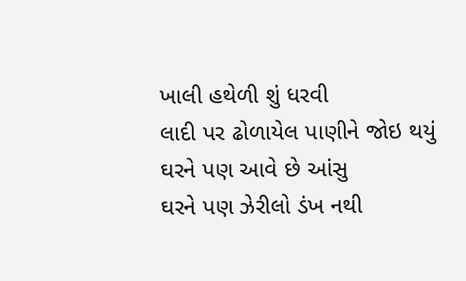ખાલી હથેળી શું ધરવી
લાદી પર ઢોળાયેલ પાણીને જોઇ થયું ઘરને પણ આવે છે આંસુ
ઘરને પણ ઝેરીલો ડંખ નથી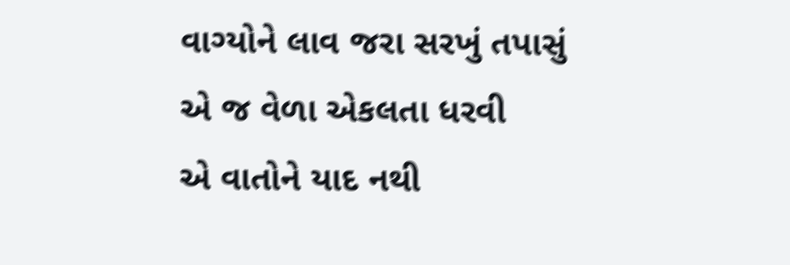વાગ્યોને લાવ જરા સરખું તપાસું
એ જ વેળા એકલતા ધરવી
એ વાતોને યાદ નથી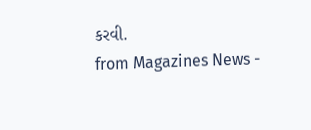કરવી.
from Magazines News -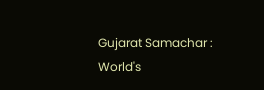Gujarat Samachar : World's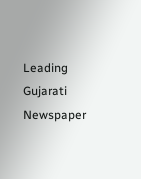Leading Gujarati Newspaper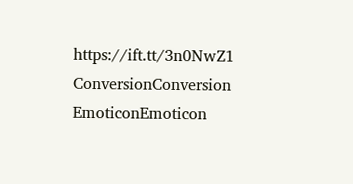https://ift.tt/3n0NwZ1
ConversionConversion EmoticonEmoticon